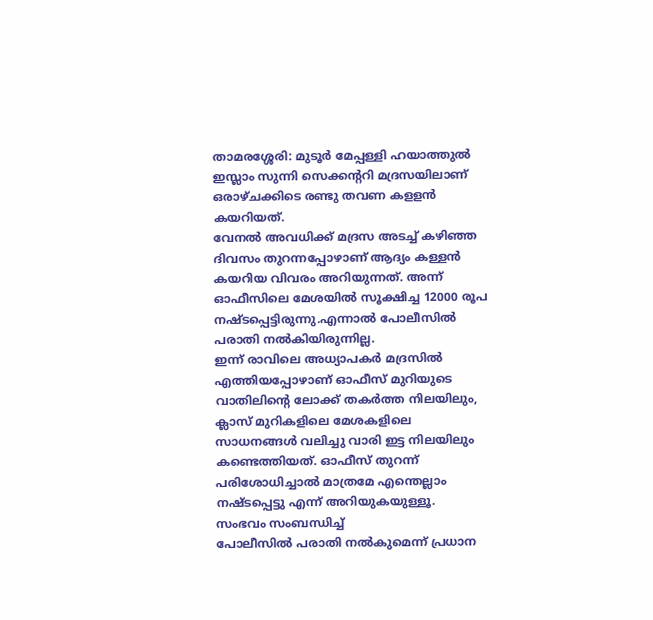താമരശ്ശേരി: മുടൂർ മേപ്പള്ളി ഹയാത്തുൽ ഇസ്ലാം സുന്നി സെക്കൻ്ററി മദ്രസയിലാണ് ഒരാഴ്ചക്കിടെ രണ്ടു തവണ കളളൻ കയറിയത്.
വേനൽ അവധിക്ക് മദ്രസ അടച്ച് കഴിഞ്ഞ ദിവസം തുറന്നപ്പോഴാണ് ആദ്യം കള്ളൻ കയറിയ വിവരം അറിയുന്നത്. അന്ന് ഓഫീസിലെ മേശയിൽ സൂക്ഷിച്ച 12000 രൂപ നഷ്ടപ്പെട്ടിരുന്നു.എന്നാൽ പോലീസിൽ പരാതി നൽകിയിരുന്നില്ല.
ഇന്ന് രാവിലെ അധ്യാപകർ മദ്രസിൽ എത്തിയപ്പോഴാണ് ഓഫീസ് മുറിയുടെ വാതിലിൻ്റെ ലോക്ക് തകർത്ത നിലയിലും, ക്ലാസ് മുറികളിലെ മേശകളിലെ സാധനങ്ങൾ വലിച്ചു വാരി ഇട്ട നിലയിലും കണ്ടെത്തിയത്. ഓഫീസ് തുറന്ന് പരിശോധിച്ചാൽ മാത്രമേ എന്തെല്ലാം നഷ്ടപ്പെട്ടു എന്ന് അറിയുകയുള്ളൂ.
സംഭവം സംബന്ധിച്ച്
പോലീസിൽ പരാതി നൽകുമെന്ന് പ്രധാന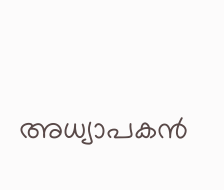അധ്യാപകൻ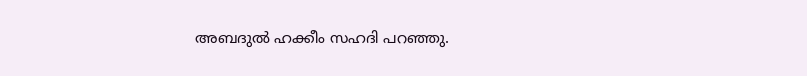അബദുൽ ഹക്കീം സഹദി പറഞ്ഞു.